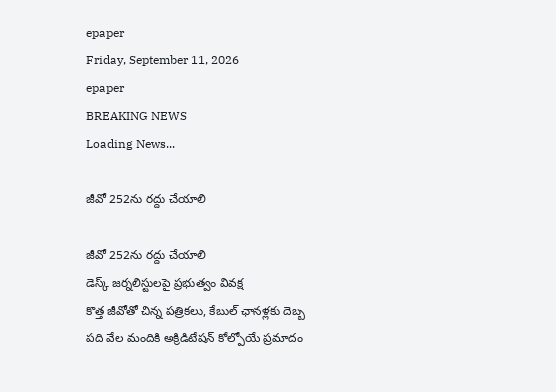epaper
Friday, September 11, 2026
epaper
BREAKING NEWS
Loading News...

జీవో 252ను రద్దు చేయాలి

జీవో 252ను రద్దు చేయాలి
డెస్క్ జర్నలిస్టులపై ప్రభుత్వం వివక్ష
కొత్త జీవోతో చిన్న పత్రికలు, కేబుల్ ఛానళ్లకు దెబ్బ
పది వేల మందికి అక్రిడిటేషన్ కోల్పోయే ప్రమాదం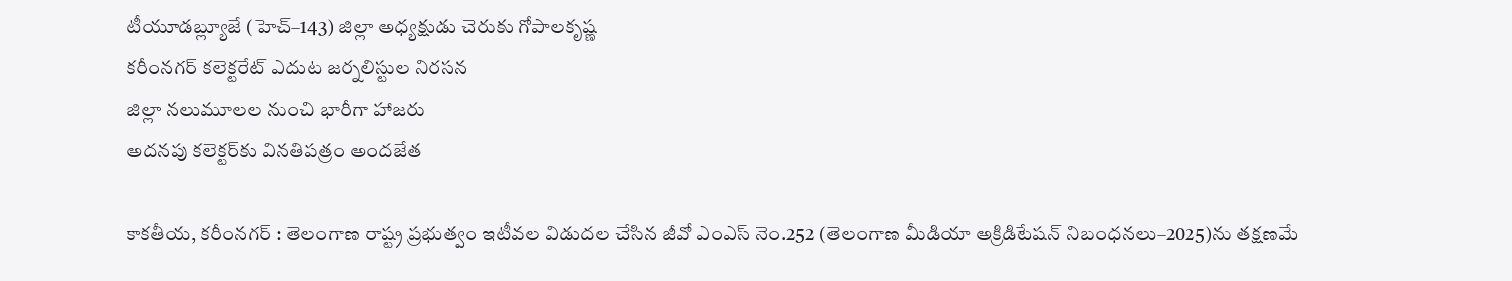టీయూడబ్ల్యూజే (హెచ్–143) జిల్లా అధ్యక్షుడు చెరుకు గోపాలకృష్ణ
కరీంనగర్ కలెక్టరేట్ ఎదుట జర్నలిస్టుల నిరసన
జిల్లా నలుమూలల నుంచి భారీగా హాజరు
అదనపు కలెక్టర్‌కు వినతిపత్రం అందజేత

కాకతీయ, కరీంనగర్ : తెలంగాణ రాష్ట్ర ప్రభుత్వం ఇటీవల విడుదల చేసిన జీవో ఎంఎస్ నెం.252 (తెలంగాణ మీడియా అక్రిడిటేషన్ నిబంధనలు–2025)ను తక్షణమే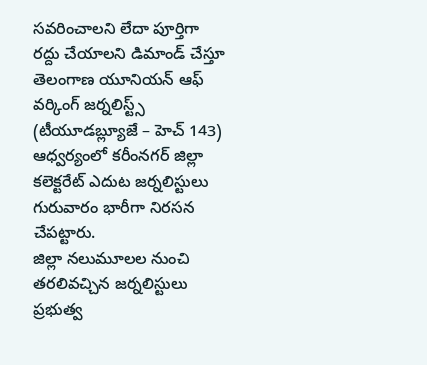సవరించాలని లేదా పూర్తిగా రద్దు చేయాలని డిమాండ్ చేస్తూ తెలంగాణ యూనియన్ ఆఫ్ వర్కింగ్ జర్నలిస్ట్స్ (టీయూడబ్ల్యూజే – హెచ్ 143) ఆధ్వర్యంలో కరీంనగర్ జిల్లా కలెక్టరేట్ ఎదుట జర్నలిస్టులు గురువారం భారీగా నిరసన చేపట్టారు.
జిల్లా నలుమూలల నుంచి తరలివచ్చిన జర్నలిస్టులు ప్రభుత్వ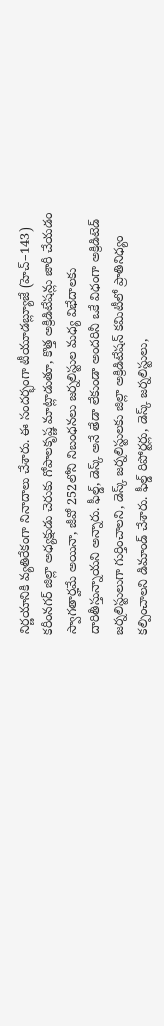నిర్ణయానికి వ్యతిరేకంగా నినాదాలు చేశారు. ఈ సందర్భంగా టీయూడబ్ల్యూజే (హెచ్–143) కరీంనగర్ జిల్లా అధ్యక్షుడు చెరుకు గోపాలకృష్ణ మాట్లాడుతూ, కొత్త అక్రిడిటేషన్లు జారీ చేయడం స్వాగతార్హమే అయినా, జీవో 252లోని నిబంధనలు జర్నలిస్టుల మధ్య విభేదాలకు దారితీస్తున్నాయని అన్నారు. ఫీల్డ్, డెస్క్ అనే తేడా లేకుండా అందరినీ ఒకే విధంగా అక్రిడిటెడ్ జర్నలిస్టులుగా గుర్తించాలని, డెస్క్ జర్నలిస్టులకు జిల్లా అక్రిడిటేషన్ కమిటీలో ప్రాతినిధ్యం కల్పించాలని డిమాండ్ చేశారు. ఫీల్డ్ రిపోర్టర్లు, డెస్క్ జర్నలిస్టులు,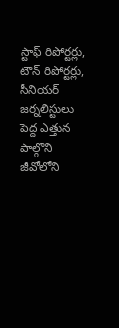స్టాఫ్ రిపోర్టర్లు, టౌన్ రిపోర్టర్లు, సీనియర్ జర్నలిస్టులు పెద్ద ఎత్తున పాల్గొని జీవోలోని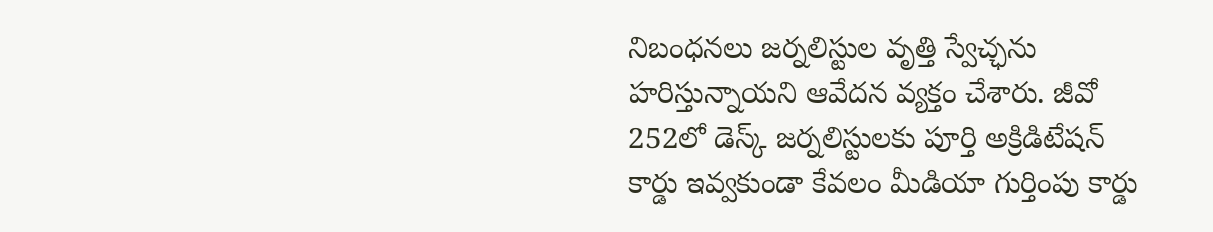నిబంధనలు జర్నలిస్టుల వృత్తి స్వేచ్ఛను హరిస్తున్నాయని ఆవేదన వ్యక్తం చేశారు. జీవో 252లో డెస్క్ జర్నలిస్టులకు పూర్తి అక్రిడిటేషన్ కార్డు ఇవ్వకుండా కేవలం మీడియా గుర్తింపు కార్డు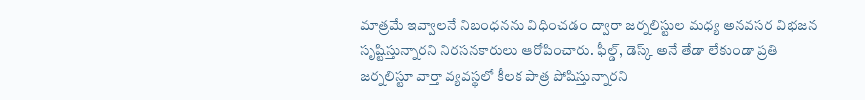మాత్రమే ఇవ్వాలనే నిబంధనను విధించడం ద్వారా జర్నలిస్టుల మధ్య అనవసర విభజన సృష్టిస్తున్నారని నిరసనకారులు ఆరోపించారు. ఫీల్డ్, డెస్క్ అనే తేడా లేకుండా ప్రతి జర్నలిస్టూ వార్తా వ్యవస్థలో కీలక పాత్ర పోషిస్తున్నారని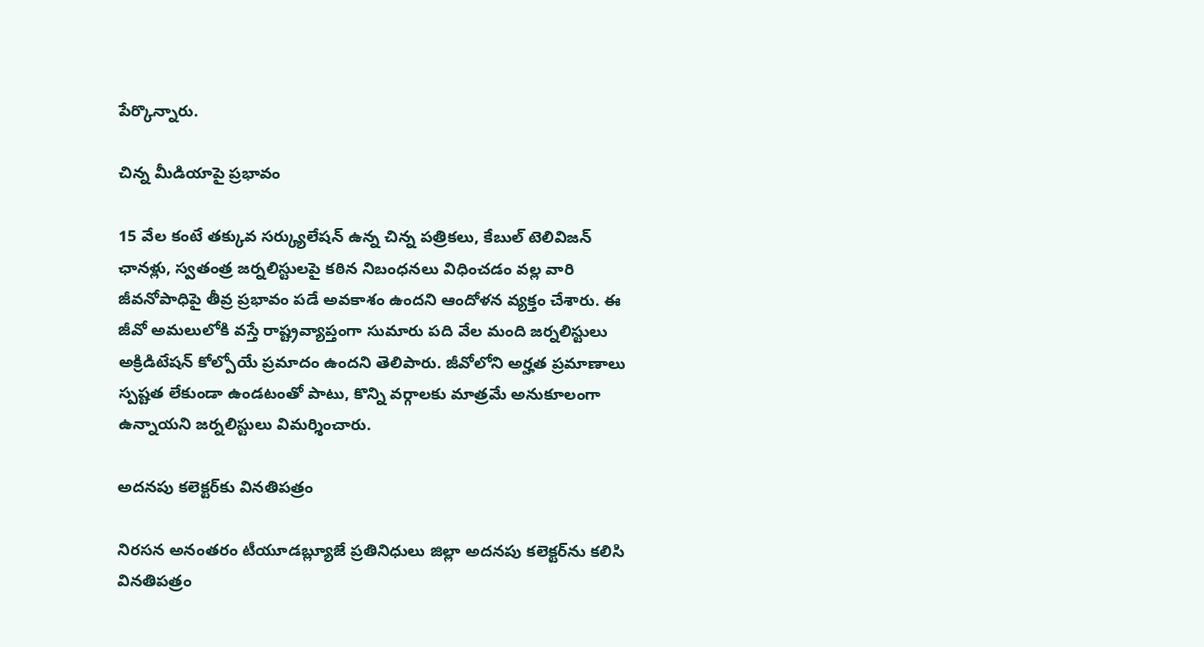పేర్కొన్నారు.

చిన్న మీడియాపై ప్రభావం

15 వేల కంటే తక్కువ సర్క్యులేషన్ ఉన్న చిన్న పత్రికలు, కేబుల్ టెలివిజన్ ఛానళ్లు, స్వతంత్ర జర్నలిస్టులపై కఠిన నిబంధనలు విధించడం వల్ల వారి జీవనోపాధిపై తీవ్ర ప్రభావం పడే అవకాశం ఉందని ఆందోళన వ్యక్తం చేశారు. ఈ జీవో అమలులోకి వస్తే రాష్ట్రవ్యాప్తంగా సుమారు పది వేల మంది జర్నలిస్టులు అక్రిడిటేషన్ కోల్పోయే ప్రమాదం ఉందని తెలిపారు. జీవోలోని అర్హత ప్రమాణాలు స్పష్టత లేకుండా ఉండటంతో పాటు, కొన్ని వర్గాలకు మాత్రమే అనుకూలంగా ఉన్నాయని జ‌ర్న‌లిస్టులు విమ‌ర్శించారు.

అదనపు కలెక్టర్‌కు వినతిపత్రం

నిరసన అనంతరం టీయూడబ్ల్యూజే ప్రతినిధులు జిల్లా అదనపు కలెక్టర్‌ను కలిసి వినతిపత్రం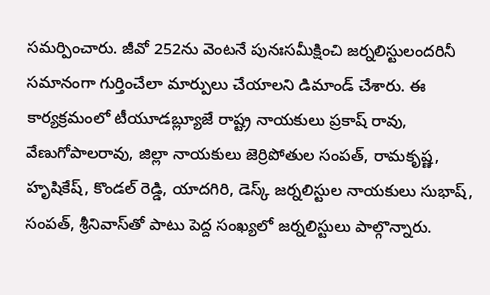సమర్పించారు. జీవో 252ను వెంటనే పునఃసమీక్షించి జర్నలిస్టులందరినీ సమానంగా గుర్తించేలా మార్పులు చేయాలని డిమాండ్ చేశారు. ఈ కార్యక్రమంలో టీయూడబ్ల్యూజే రాష్ట్ర నాయకులు ప్రకాష్ రావు, వేణుగోపాలరావు, జిల్లా నాయకులు జెర్రిపోతుల సంపత్, రామకృష్ణ, హృషికేష్, కొండల్ రెడ్డి, యాదగిరి, డెస్క్ జర్నలిస్టుల నాయకులు సుభాష్, సంపత్, శ్రీనివాస్‌తో పాటు పెద్ద సంఖ్యలో జర్నలిస్టులు పాల్గొన్నారు.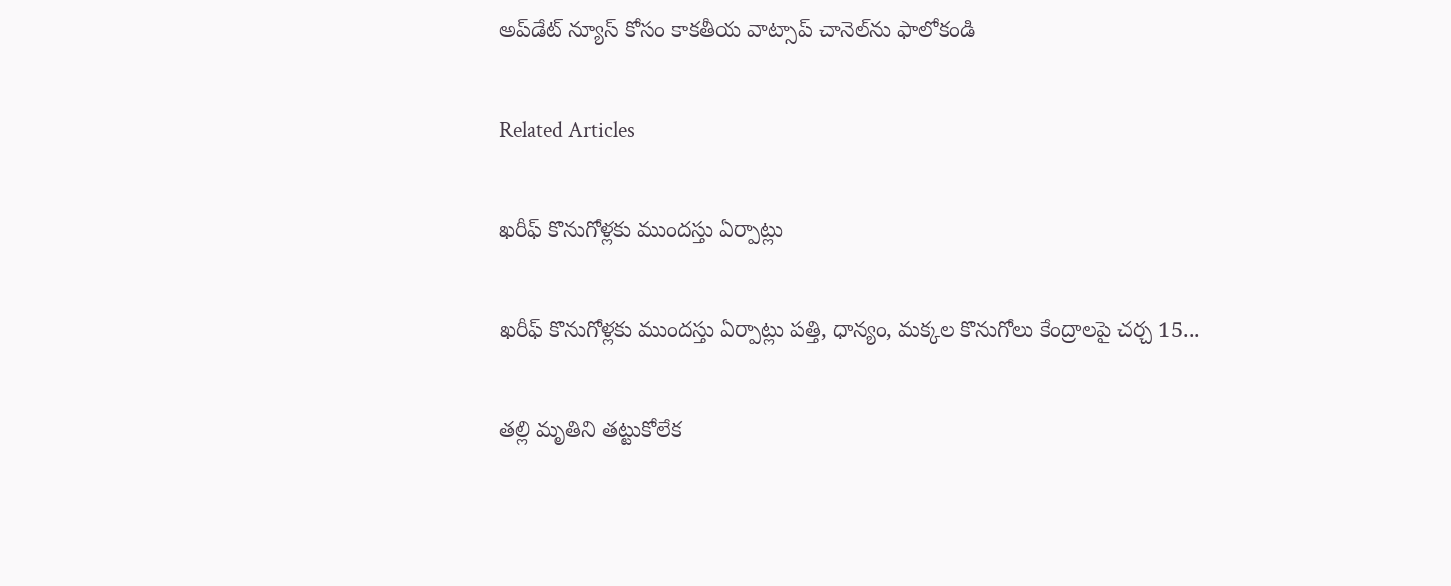అప్‌డేట్ న్యూస్ కోసం కాక‌తీయ వాట్సాప్ చానెల్‌ను ఫాలోకండి

Related Articles

ఖరీఫ్‌ కొనుగోళ్లకు ముందస్తు ఏర్పాట్లు

ఖరీఫ్‌ కొనుగోళ్లకు ముందస్తు ఏర్పాట్లు పత్తి, ధాన్యం, మక్కల కొనుగోలు కేంద్రాలపై చర్చ 15...

తల్లి మృతిని తట్టుకోలేక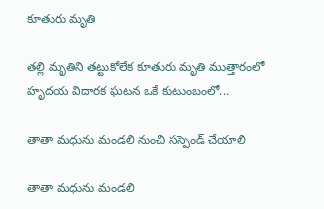కూతురు మృతి

తల్లి మృతిని తట్టుకోలేక కూతురు మృతి ముత్తారంలో హృదయ విదారక ఘటన ఒకే కుటుంబంలో...

తాతా మధును మండలి నుంచి సస్పెండ్ చేయాలి

తాతా మధును మండలి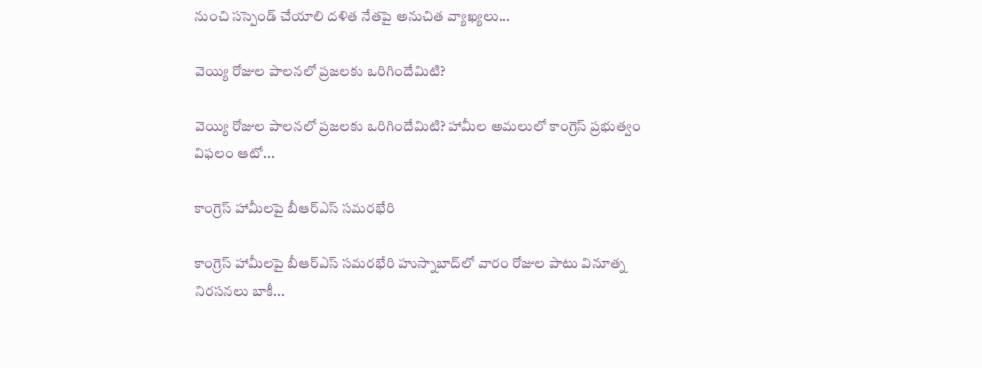నుంచి సస్పెండ్ చేయాలి దళిత నేతపై అనుచిత వ్యాఖ్యలు...

వెయ్యి రోజుల పాలనలో ప్రజలకు ఒరిగిందేమిటి?

వెయ్యి రోజుల పాలనలో ప్రజలకు ఒరిగిందేమిటి? హామీల అమలులో కాంగ్రెస్‌ ప్రభుత్వం విఫలం ఆటో...

కాంగ్రెస్‌ హామీలపై బీఆర్‌ఎస్‌ సమరభేరి

కాంగ్రెస్‌ హామీలపై బీఆర్‌ఎస్‌ సమరభేరి హుస్నాబాద్‌లో వారం రోజుల పాటు వినూత్న నిరసనలు బాకీ...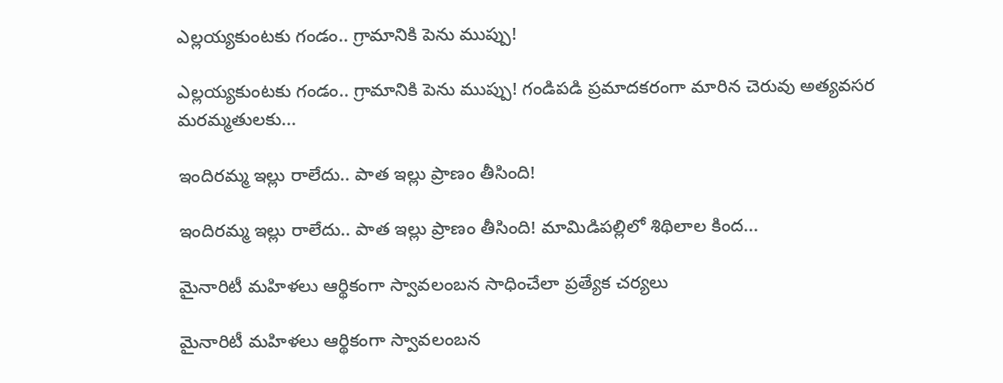ఎల్లయ్యకుంటకు గండం.. గ్రామానికి పెను ముప్పు!

ఎల్లయ్యకుంటకు గండం.. గ్రామానికి పెను ముప్పు! గండిపడి ప్రమాదకరంగా మారిన చెరువు అత్యవసర మరమ్మతులకు...

ఇందిరమ్మ ఇల్లు రాలేదు.. పాత ఇల్లు ప్రాణం తీసింది!

ఇందిరమ్మ ఇల్లు రాలేదు.. పాత ఇల్లు ప్రాణం తీసింది! మామిడిపల్లిలో శిథిలాల కింద...

మైనారిటీ మహిళలు ఆర్థికంగా స్వావలంబన సాధించేలా ప్రత్యేక చర్యలు

మైనారిటీ మహిళలు ఆర్థికంగా స్వావలంబన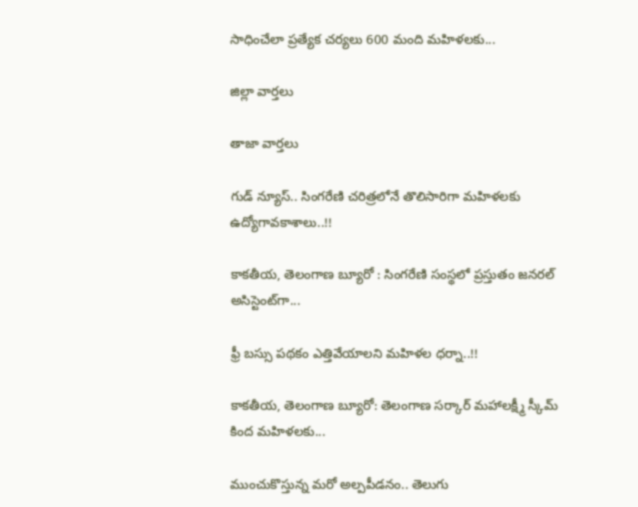సాధించేలా ప్రత్యేక చర్యలు 600 మంది మహిళలకు...

జిల్లా వార్త‌లు

తాజా వార్త‌లు

గుడ్ న్యూస్.. సింగరేణి చరిత్రలోనే తొలిసారిగా మ‌హిళ‌ల‌కు ఉద్యోగావ‌కాశాలు..!!

కాక‌తీయ‌, తెలంగాణ బ్యూరో : సింగరేణి సంస్థలో ప్రస్తుతం జనరల్ అసిస్టెంట్‌గా...

ఫ్రీ బస్సు పథకం ఎత్తివేయాలని మహిళల ధర్నా..!!

కాకతీయ, తెలంగాణ బ్యూరో: తెలంగాణ సర్కార్ మహాలక్ష్మీ స్కీమ్ కింద మహిళలకు...

ముంచుకొస్తున్న మరో అల్పపీడనం.. తెలుగు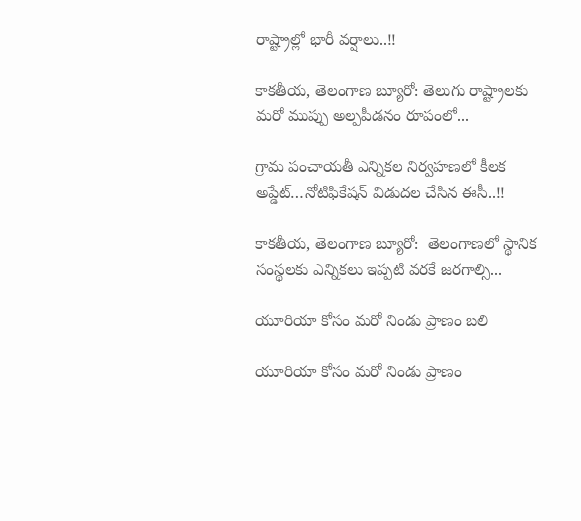రాష్ట్రాల్లో భారీ వర్షాలు..!!

కాకతీయ, తెలంగాణ బ్యూరో: తెలుగు రాష్ట్రాలకు మరో ముప్పు అల్పపీడనం రూపంలో...

గ్రామ పంచాయ‌తీ ఎన్నిక‌ల నిర్వ‌హ‌ణ‌లో కీల‌క అప్డేట్‌…నోటిఫికేషన్ విడుదల చేసిన ఈసీ..!!

కాకతీయ, తెలంగాణ బ్యూరో:  తెలంగాణలో స్థానిక సంస్థలకు ఎన్నికలు ఇప్పటి వరకే జరగాల్సి...

యూరియా కోసం మరో నిండు ప్రాణం బలి

యూరియా కోసం మరో నిండు ప్రాణం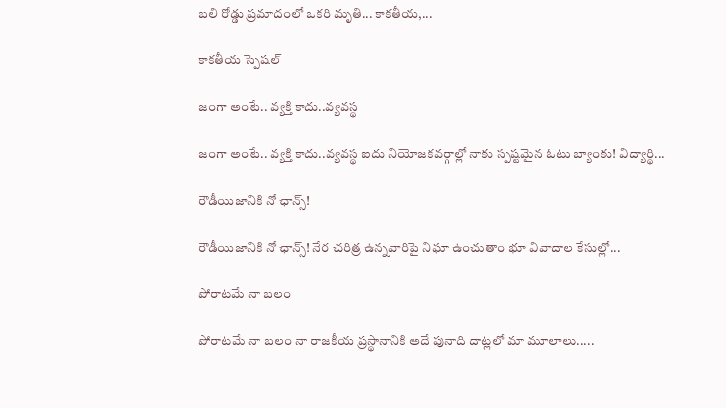బలి రోడ్డు ప్రమాదంలో ఒకరి మృతి... కాకతీయ,...

కాక‌తీయ స్పెష‌ల్‌

జంగా అంటే.. వ్య‌క్తి కాదు..వ్య‌వస్థ‌

జంగా అంటే.. వ్య‌క్తి కాదు..వ్య‌వస్థ‌ ఐదు నియోజ‌క‌వ‌ర్గాల్లో నాకు స్ప‌ష్ట‌మైన ఓటు బ్యాంకు! విద్యార్థి...

రౌడీయిజానికి నో ఛాన్స్‌!

రౌడీయిజానికి నో ఛాన్స్‌! నేర చరిత్ర ఉన్న‌వారిపై నిఘా ఉంచుతాం భూ వివాదాల కేసుల్లో...

పోరాటమే నా బలం

పోరాటమే నా బలం నా రాజకీయ ప్రస్థానానికి అదే పునాది దాట్లలో మా మూలాలు.....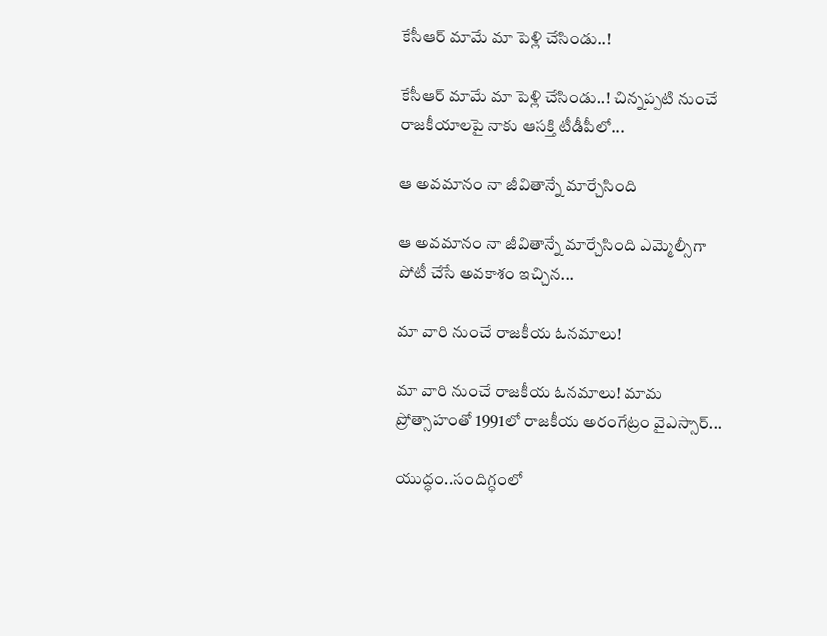కేసీఆర్‌ మామే మా పెళ్లి చేసిండు..!

కేసీఆర్‌ మామే మా పెళ్లి చేసిండు..! చిన్నప్ప‌టి నుంచే రాజకీయాలపై నాకు ఆసక్తి టీడీపీలో...

ఆ అవమానం నా జీవితాన్నే మార్చేసింది

ఆ అవమానం నా జీవితాన్నే మార్చేసింది ఎమ్మెల్సీగా పోటీ చేసే అవ‌కాశం ఇచ్చిన...

మా వారి నుంచే రాజకీయ ఓనమాలు!

మా వారి నుంచే రాజకీయ ఓనమాలు! మామ ప్రోత్సాహంతో 1991లో రాజకీయ అరంగేట్రం వైఎస్సార్‌...

యుద్ధం..సందిగ్ధంలో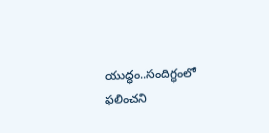యుద్ధం..సందిగ్ధంలో ఫ‌లించని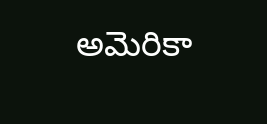అమెరికా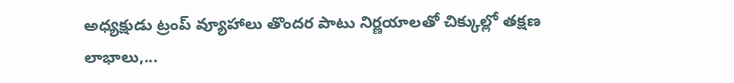అధ్య‌క్షుడు ట్రంప్ వ్యూహాలు తొంద‌ర పాటు నిర్ణ‌యాల‌తో చిక్కుల్లో తక్షణ లాభాలు,...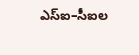ఎస్ఐ–సీఐల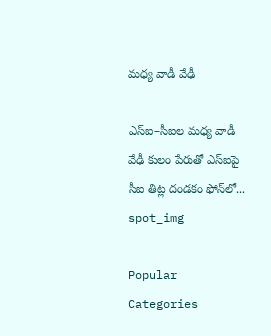మ‌ధ్య వాడీ వేఢీ

ఎస్ఐ–సీఐల మ‌ధ్య వాడీ వేఢీ కులం పేరుతో ఎస్ఐపై సీఐ తిట్ల దండ‌కం ఫోన్‌లో...
spot_img

Popular Categories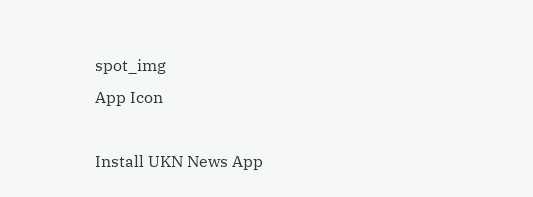spot_img
App Icon

Install UKN News App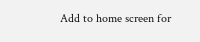Add to home screen for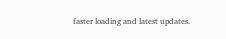faster loading and latest updates.